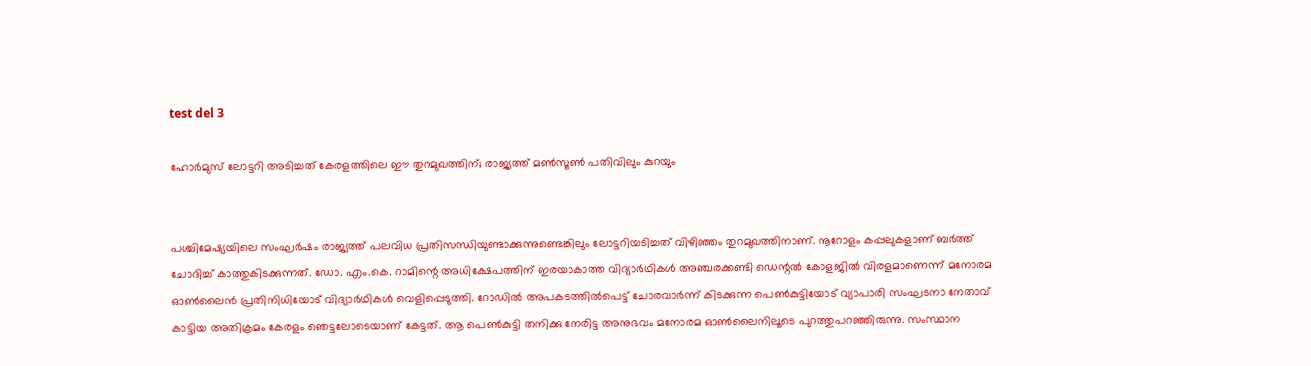test del 3

ഹോർമുസ് ലോട്ടറി അടിച്ചത് കേരളത്തിലെ ഈ തുറമുഖത്തിന്; രാജ്യത്ത് മൺസൂൺ പതിവിലും കുറയും


പശ്ചിമേഷ്യയിലെ സംഘർഷം രാജ്യത്ത് പലവിധ പ്രതിസന്ധിയുണ്ടാക്കുന്നുണ്ടെങ്കിലും ലോട്ടറിയടിച്ചത് വിഴിഞ്ഞം തുറമുഖത്തിനാണ്. നൂറോളം കപ്പലുകളാണ് ബർത്ത് ചോദിച്ച് കാത്തുകിടക്കുന്നത്. ഡോ. എം.കെ. റാമിന്റെ അധിക്ഷേപത്തിന് ഇരയാകാത്ത വിദ്യാർഥികൾ അഞ്ചരക്കണ്ടി ഡെന്റൽ കോളജിൽ വിരളമാണെന്ന് മനോരമ ഓൺലൈൻ പ്രതിനിധിയോട് വിദ്യാർഥികൾ വെളിപ്പെടുത്തി. റോഡിൽ അപകടത്തിൽപെട്ട് ചോരവാർന്ന് കിടക്കുന്ന പെൺകുട്ടിയോട് വ്യാപാരി സംഘടനാ നേതാവ് കാട്ടിയ അതിക്രമം കേരളം ഞെട്ടലോടെയാണ് കേട്ടത്. ആ പെൺകുട്ടി തനിക്കു നേരിട്ട അനുഭവം മനോരമ ഓൺലൈനിലൂടെ പുറത്തുപറഞ്ഞിരുന്നു. സംസ്ഥാന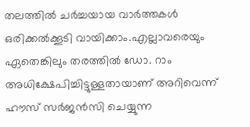തലത്തിൽ ചര്‍ച്ചയായ വാർത്തകൾ ഒരിക്കൽക്കൂടി വായിക്കാം.എല്ലാവരെയും ഏതെങ്കിലും തരത്തിൽ ഡോ. റാം അധിക്ഷേപിച്ചിട്ടുള്ളതായാണ് അറിവെന്ന് ഹൗസ് സർജൻസി ചെയ്യുന്ന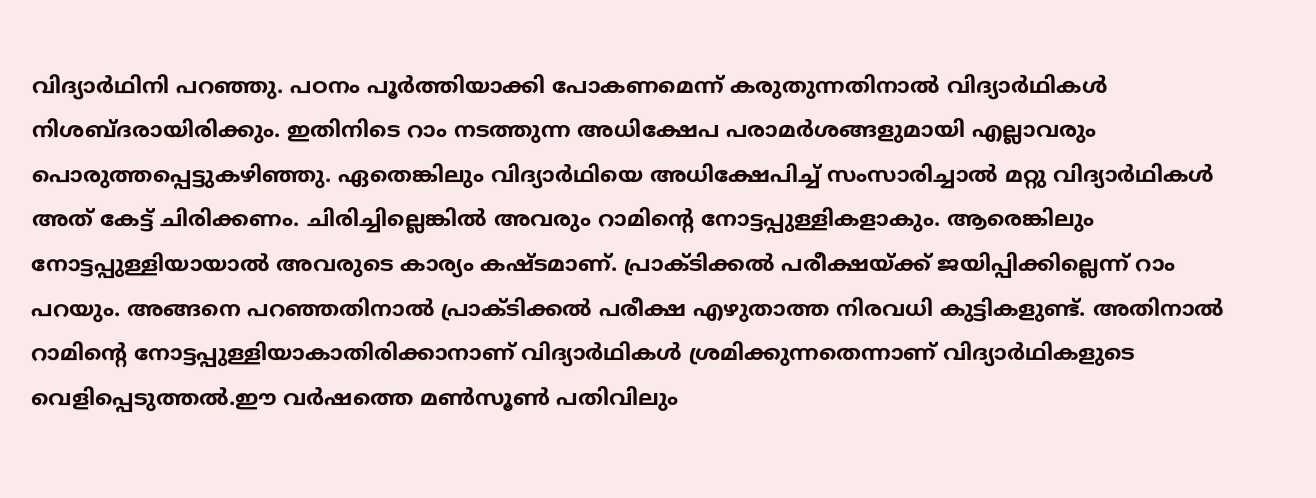വിദ്യാർഥിനി പറഞ്ഞു. പഠനം പൂർത്തിയാക്കി പോകണമെന്ന് കരുതുന്നതിനാൽ വിദ്യാർഥികൾ നിശബ്ദരായിരിക്കും. ഇതിനിടെ റാം നടത്തുന്ന അധിക്ഷേപ പരാമർശങ്ങളുമായി എല്ലാവരും പൊരുത്തപ്പെട്ടുകഴിഞ്ഞു. ഏതെങ്കിലും വിദ്യാർഥിയെ അധിക്ഷേപിച്ച് സംസാരിച്ചാൽ മറ്റു വിദ്യാർഥികൾ അത് കേട്ട് ചിരിക്കണം. ചിരിച്ചില്ലെങ്കിൽ അവരും റാമിന്റെ നോട്ടപ്പുള്ളികളാകും. ആരെങ്കിലും നോട്ടപ്പുള്ളിയായാൽ അവരുടെ കാര്യം കഷ്ടമാണ്. പ്രാക്ടിക്കൽ പരീക്ഷയ്ക്ക് ജയിപ്പിക്കില്ലെന്ന് റാം പറയും. അങ്ങനെ പറഞ്ഞതിനാൽ പ്രാക്ടിക്കൽ പരീക്ഷ എഴുതാത്ത നിരവധി കുട്ടികളുണ്ട്. അതിനാൽ റാമിന്റെ നോട്ടപ്പുള്ളിയാകാതിരിക്കാനാണ് വിദ്യാർഥികൾ ശ്രമിക്കുന്നതെന്നാണ് വിദ്യാർഥികളുടെ വെളിപ്പെടുത്തൽ.ഈ വർഷത്തെ മൺസൂൺ പതിവിലും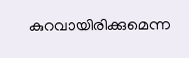കുറവായിരിക്കുമെന്ന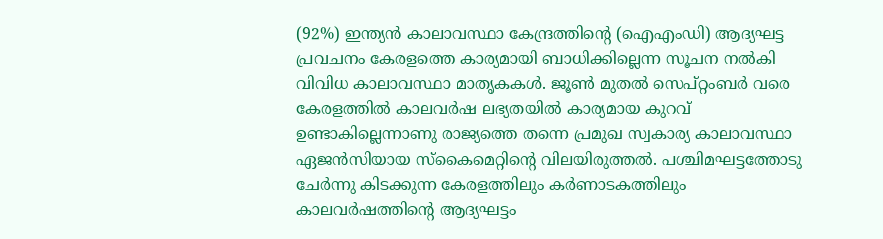(92%) ഇന്ത്യൻ കാലാവസ്ഥാ കേന്ദ്രത്തിന്റെ (ഐഎംഡി) ആദ്യഘട്ട പ്രവചനം കേരളത്തെ കാര്യമായി ബാധിക്കില്ലെന്ന സൂചന നൽകി വിവിധ കാലാവസ്ഥാ മാതൃകകൾ. ജൂൺ മുതൽ സെപ്റ്റംബർ വരെ കേരളത്തിൽ കാലവർഷ ലഭ്യതയിൽ കാര്യമായ കുറവ് ഉണ്ടാകില്ലെന്നാണു രാജ്യത്തെ തന്നെ പ്രമുഖ സ്വകാര്യ കാലാവസ്ഥാ ഏജൻസിയായ സ്കൈമെറ്റിന്റെ വിലയിരുത്തൽ. പശ്ചിമഘട്ടത്തോടു ചേർന്നു കിടക്കുന്ന കേരളത്തിലും കർണാടകത്തിലും കാലവർഷത്തിന്റെ ആദ്യഘട്ടം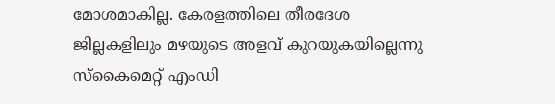മോശമാകില്ല. കേരളത്തിലെ തീരദേശ ജില്ലകളിലും മഴയുടെ അളവ് കുറയുകയില്ലെന്നു സ്കൈമെറ്റ് എംഡി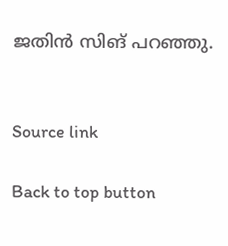ജതിൻ സിങ് പറഞ്ഞു.


Source link

Back to top button